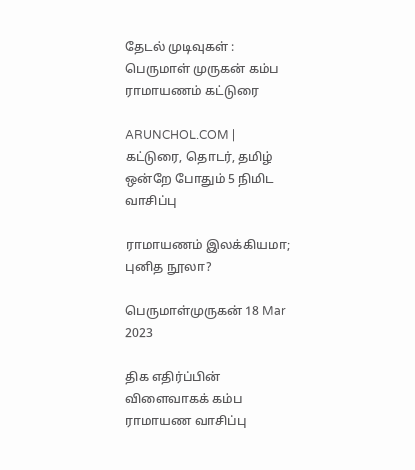தேடல் முடிவுகள் : பெருமாள் முருகன் கம்ப ராமாயணம் கட்டுரை

ARUNCHOL.COM | கட்டுரை, தொடர், தமிழ் ஒன்றே போதும் 5 நிமிட வாசிப்பு

ராமாயணம் இலக்கியமா; புனித நூலா?

பெருமாள்முருகன் 18 Mar 2023

திக எதிர்ப்பின் விளைவாகக் கம்ப ராமாயண வாசிப்பு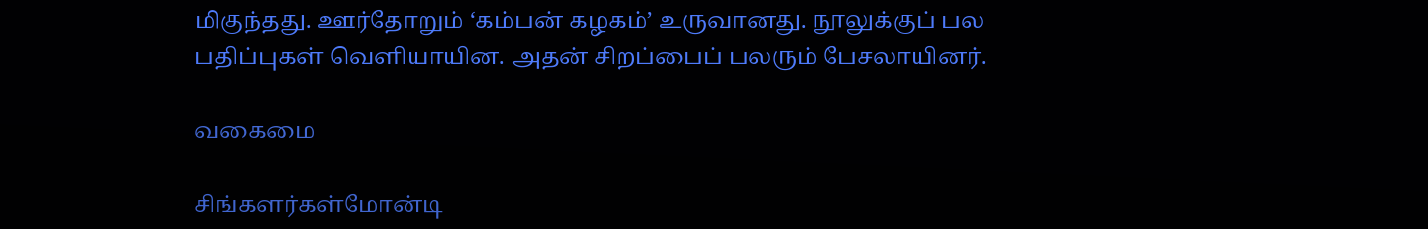மிகுந்தது. ஊர்தோறும் ‘கம்பன் கழகம்’ உருவானது. நூலுக்குப் பல பதிப்புகள் வெளியாயின. அதன் சிறப்பைப் பலரும் பேசலாயினர்.

வகைமை

சிங்களர்கள்மோன்டி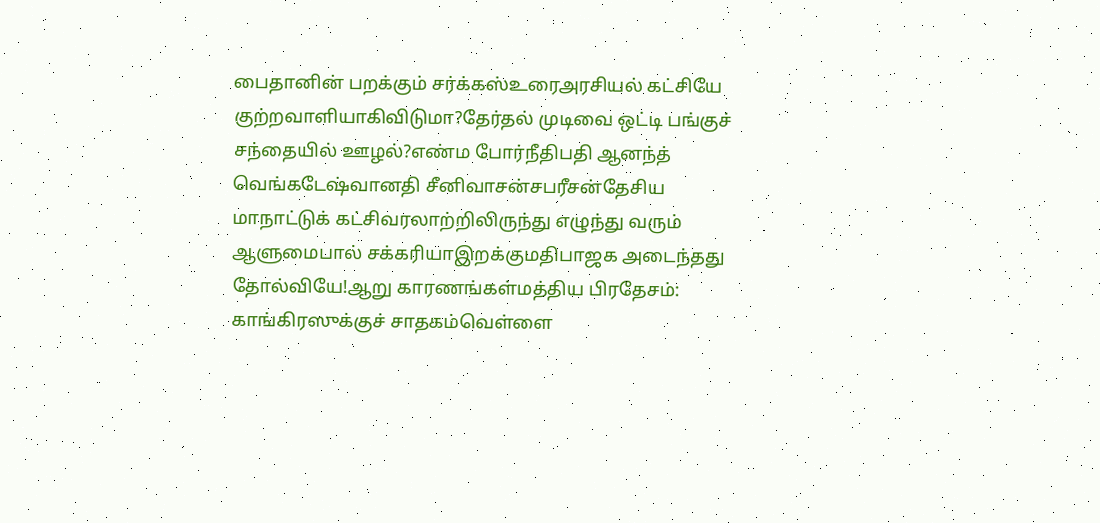பைதானின் பறக்கும் சர்க்கஸ்உரைஅரசியல் கட்சியே குற்றவாளியாகிவிடுமா?தேர்தல் முடிவை ஒட்டி பங்குச் சந்தையில் ஊழல்?எண்ம போர்நீதிபதி ஆனந்த் வெங்கடேஷ்வானதி சீனிவாசன்சபரீசன்தேசிய மாநாட்டுக் கட்சிவரலாற்றிலிருந்து எழுந்து வரும் ஆளுமைபால் சக்கரியாஇறக்குமதிபாஜக அடைந்தது தோல்வியே!ஆறு காரணங்கள்மத்திய பிரதேசம்: காங்கிரஸுக்குச் சாதகம்வெள்ளை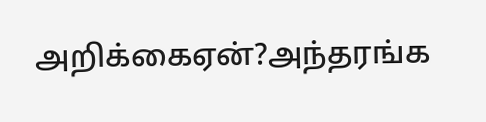அறிக்கைஏன்?அந்தரங்க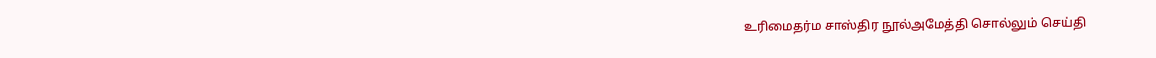உரிமைதர்ம சாஸ்திர நூல்அமேத்தி சொல்லும் செய்தி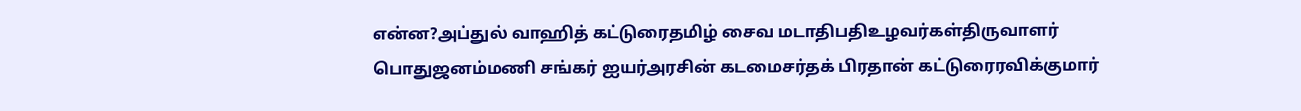என்ன?அப்துல் வாஹித் கட்டுரைதமிழ் சைவ மடாதிபதிஉழவர்கள்திருவாளர் பொதுஜனம்மணி சங்கர் ஐயர்அரசின் கடமைசர்தக் பிரதான் கட்டுரைரவிக்குமார்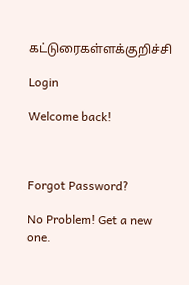கட்டுரைகள்ளக்குறிச்சி

Login

Welcome back!



Forgot Password?

No Problem! Get a new one.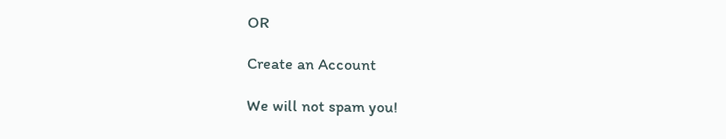OR

Create an Account

We will not spam you!